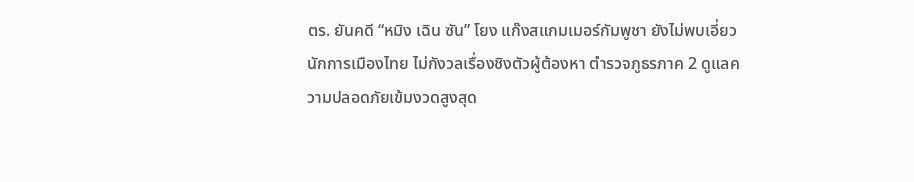ตร. ยันคดี “หมิง เฉิน ซัน” โยง แก๊งสแกมเมอร์กัมพูชา ยังไม่พบเอี่ยว นักการเมืองไทย ไม่กังวลเรื่องชิงตัวผู้ต้องหา ตำรวจภูธรภาค 2 ดูแลความปลอดภัยเข้มงวดสูงสุด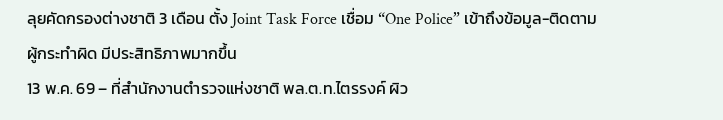ลุยคัดกรองต่างชาติ 3 เดือน ตั้ง Joint Task Force เชื่อม “One Police” เข้าถึงข้อมูล-ติดตามผู้กระทำผิด มีประสิทธิภาพมากขึ้น
13 พ.ค. 69 – ที่สำนักงานตำรวจแห่งชาติ พล.ต.ท.ไตรรงค์ ผิว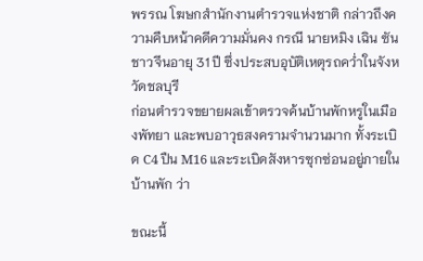พรรณ โฆษกสำนักงานตำรวจแห่งชาติ กล่าวถึงความคืบหน้าคดีความมั่นคง กรณี นายหมิง เฉิน ซัน ชาวจีนอายุ 31 ปี ซึ่งประสบอุบัติเหตุรถคว่ำในจังหวัดชลบุรี
ก่อนตำรวจขยายผลเข้าตรวจค้นบ้านพักหรูในเมืองพัทยา และพบอาวุธสงครามจำนวนมาก ทั้งระเบิด C4 ปืน M16 และระเบิดสังหารซุกซ่อนอยู่ภายในบ้านพัก ว่า

ขณะนี้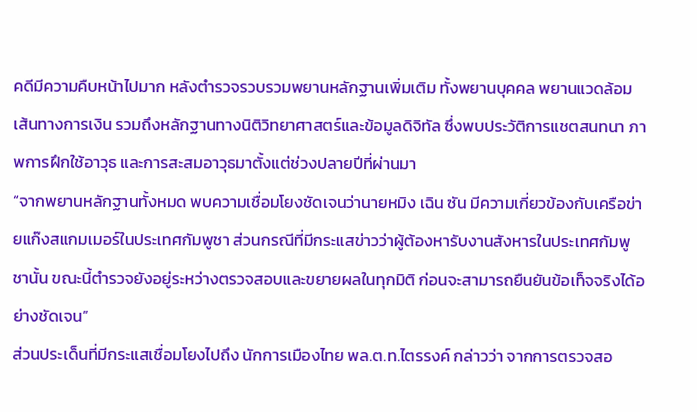คดีมีความคืบหน้าไปมาก หลังตำรวจรวบรวมพยานหลักฐานเพิ่มเติม ทั้งพยานบุคคล พยานแวดล้อม เส้นทางการเงิน รวมถึงหลักฐานทางนิติวิทยาศาสตร์และข้อมูลดิจิทัล ซึ่งพบประวัติการแชตสนทนา ภาพการฝึกใช้อาวุธ และการสะสมอาวุธมาตั้งแต่ช่วงปลายปีที่ผ่านมา
“จากพยานหลักฐานทั้งหมด พบความเชื่อมโยงชัดเจนว่านายหมิง เฉิน ซัน มีความเกี่ยวข้องกับเครือข่ายแก๊งสแกมเมอร์ในประเทศกัมพูชา ส่วนกรณีที่มีกระแสข่าวว่าผู้ต้องหารับงานสังหารในประเทศกัมพูชานั้น ขณะนี้ตำรวจยังอยู่ระหว่างตรวจสอบและขยายผลในทุกมิติ ก่อนจะสามารถยืนยันข้อเท็จจริงได้อย่างชัดเจน”
ส่วนประเด็นที่มีกระแสเชื่อมโยงไปถึง นักการเมืองไทย พล.ต.ท.ไตรรงค์ กล่าวว่า จากการตรวจสอ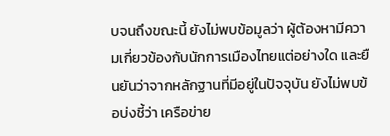บจนถึงขณะนี้ ยังไม่พบข้อมูลว่า ผู้ต้องหามีความเกี่ยวข้องกับนักการเมืองไทยแต่อย่างใด และยืนยันว่าจากหลักฐานที่มีอยู่ในปัจจุบัน ยังไม่พบข้อบ่งชี้ว่า เครือข่าย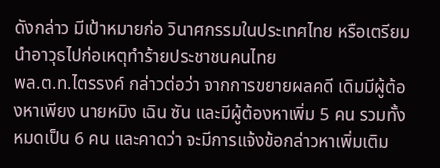ดังกล่าว มีเป้าหมายก่อ วินาศกรรมในประเทศไทย หรือเตรียมนำอาวุธไปก่อเหตุทำร้ายประชาชนคนไทย
พล.ต.ท.ไตรรงค์ กล่าวต่อว่า จากการขยายผลคดี เดิมมีผู้ต้องหาเพียง นายหมิง เฉิน ซัน และมีผู้ต้องหาเพิ่ม 5 คน รวมทั้งหมดเป็น 6 คน และคาดว่า จะมีการแจ้งข้อกล่าวหาเพิ่มเติม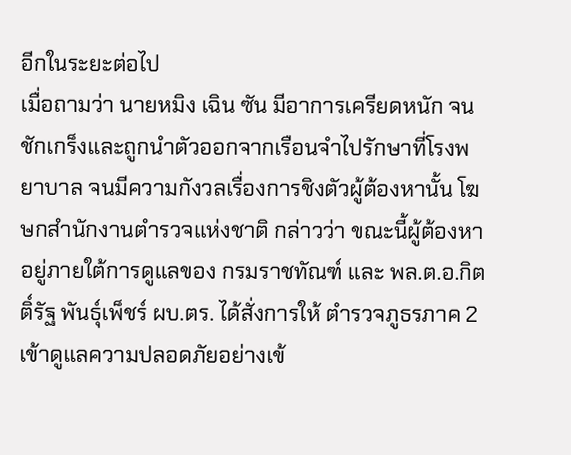อีกในระยะต่อไป
เมื่อถามว่า นายหมิง เฉิน ซัน มีอาการเครียดหนัก จนชักเกร็งและถูกนำตัวออกจากเรือนจำไปรักษาที่โรงพยาบาล จนมีความกังวลเรื่องการชิงตัวผู้ต้องหานั้น โฆษกสำนักงานตำรวจแห่งชาติ กล่าวว่า ขณะนี้ผู้ต้องหาอยู่ภายใต้การดูแลของ กรมราชทัณฑ์ และ พล.ต.อ.กิตติ์รัฐ พันธุ์เพ็ชร์ ผบ.ตร. ได้สั่งการให้ ตำรวจภูธรภาค 2 เข้าดูแลความปลอดภัยอย่างเข้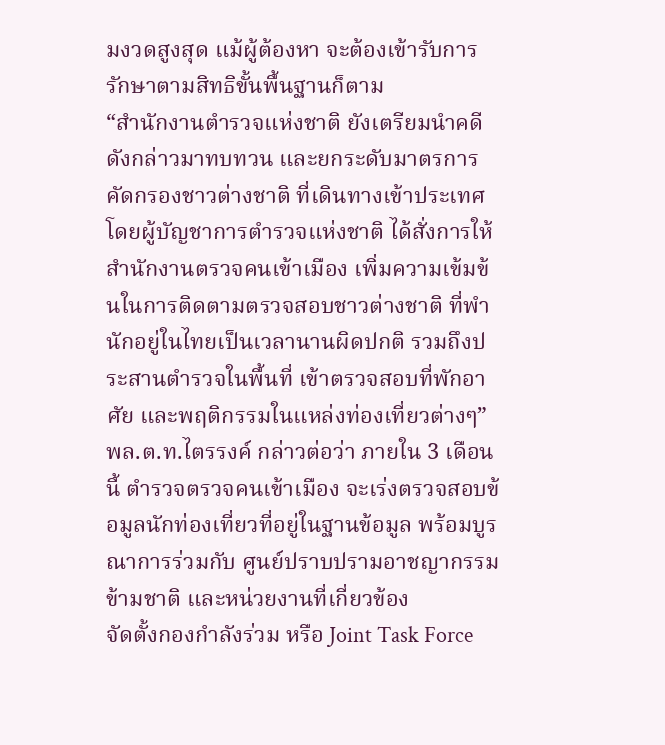มงวดสูงสุด แม้ผู้ต้องหา จะต้องเข้ารับการรักษาตามสิทธิขั้นพื้นฐานก็ตาม
“สำนักงานตำรวจแห่งชาติ ยังเตรียมนำคดีดังกล่าวมาทบทวน และยกระดับมาตรการคัดกรองชาวต่างชาติ ที่เดินทางเข้าประเทศ โดยผู้บัญชาการตำรวจแห่งชาติ ได้สั่งการให้สำนักงานตรวจคนเข้าเมือง เพิ่มความเข้มข้นในการติดตามตรวจสอบชาวต่างชาติ ที่พำนักอยู่ในไทยเป็นเวลานานผิดปกติ รวมถึงประสานตำรวจในพื้นที่ เข้าตรวจสอบที่พักอาศัย และพฤติกรรมในแหล่งท่องเที่ยวต่างๆ”
พล.ต.ท.ไตรรงค์ กล่าวต่อว่า ภายใน 3 เดือนนี้ ตำรวจตรวจคนเข้าเมือง จะเร่งตรวจสอบข้อมูลนักท่องเที่ยวที่อยู่ในฐานข้อมูล พร้อมบูรณาการร่วมกับ ศูนย์ปราบปรามอาชญากรรมข้ามชาติ และหน่วยงานที่เกี่ยวข้อง
จัดตั้งกองกำลังร่วม หรือ Joint Task Force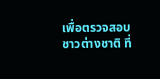เพื่อตรวจสอบชาวต่างชาติ ที่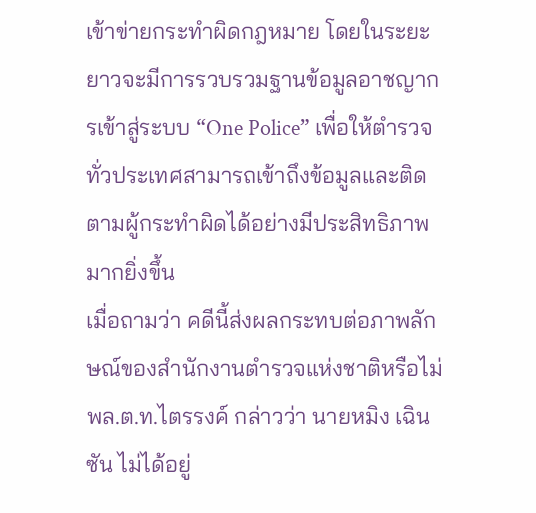เข้าข่ายกระทำผิดกฎหมาย โดยในระยะยาวจะมีการรวบรวมฐานข้อมูลอาชญากรเข้าสู่ระบบ “One Police” เพื่อให้ตำรวจทั่วประเทศสามารถเข้าถึงข้อมูลและติดตามผู้กระทำผิดได้อย่างมีประสิทธิภาพมากยิ่งขึ้น
เมื่อถามว่า คดีนี้ส่งผลกระทบต่อภาพลักษณ์ของสำนักงานตำรวจแห่งชาติหรือไม่ พล.ต.ท.ไตรรงค์ กล่าวว่า นายหมิง เฉิน ซัน ไม่ได้อยู่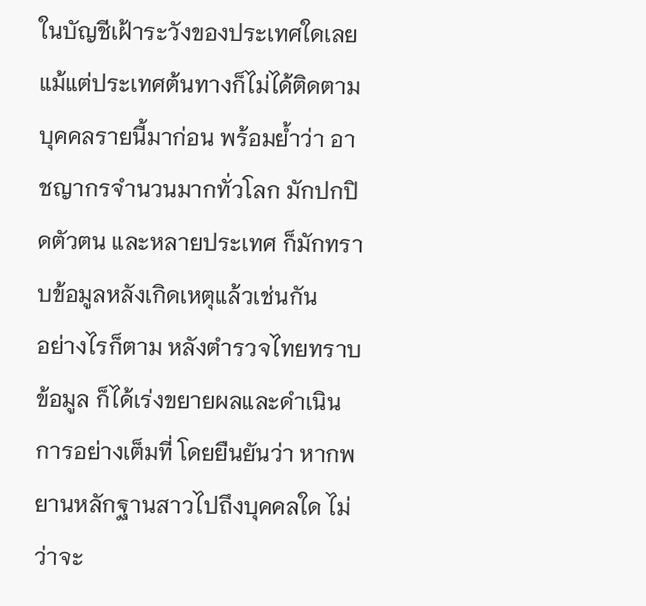ในบัญชีเฝ้าระวังของประเทศใดเลย แม้แต่ประเทศต้นทางก็ไม่ได้ติดตามบุคคลรายนี้มาก่อน พร้อมย้ำว่า อาชญากรจำนวนมากทั่วโลก มักปกปิดตัวตน และหลายประเทศ ก็มักทราบข้อมูลหลังเกิดเหตุแล้วเช่นกัน
อย่างไรก็ตาม หลังตำรวจไทยทราบข้อมูล ก็ได้เร่งขยายผลและดำเนินการอย่างเต็มที่ โดยยืนยันว่า หากพยานหลักฐานสาวไปถึงบุคคลใด ไม่ว่าจะ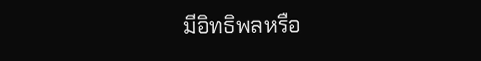มีอิทธิพลหรือ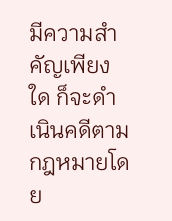มีความสำคัญเพียงใด ก็จะดำเนินคดีตามกฎหมายโดย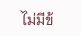ไม่มีข้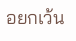อยกเว้น